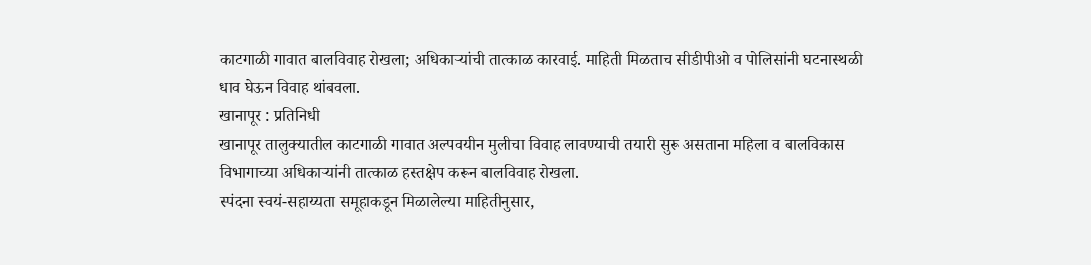काटगाळी गावात बालविवाह रोखला; अधिकाऱ्यांची तात्काळ कारवाई. माहिती मिळताच सीडीपीओ व पोलिसांनी घटनास्थळी धाव घेऊन विवाह थांबवला.
खानापूर : प्रतिनिधी
खानापूर तालुक्यातील काटगाळी गावात अल्पवयीन मुलीचा विवाह लावण्याची तयारी सुरू असताना महिला व बालविकास विभागाच्या अधिकाऱ्यांनी तात्काळ हस्तक्षेप करून बालविवाह रोखला.
स्पंदना स्वयं-सहाय्यता समूहाकडून मिळालेल्या माहितीनुसार,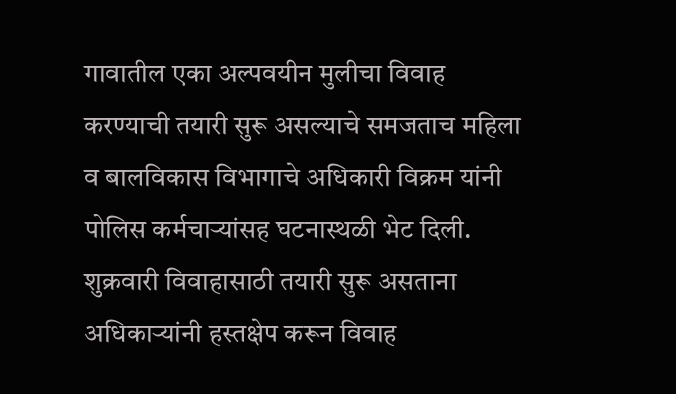गावातील एका अल्पवयीन मुलीचा विवाह करण्याची तयारी सुरू असल्याचे समजताच महिला व बालविकास विभागाचे अधिकारी विक्रम यांनी पोलिस कर्मचाऱ्यांसह घटनास्थळी भेट दिली. शुक्रवारी विवाहासाठी तयारी सुरू असताना अधिकाऱ्यांनी हस्तक्षेप करून विवाह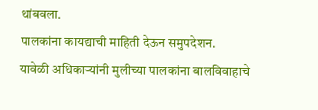थांबवला.
पालकांना कायद्याची माहिती देऊन समुपदेशन.
यावेळी अधिकाऱ्यांनी मुलीच्या पालकांना बालविवाहाचे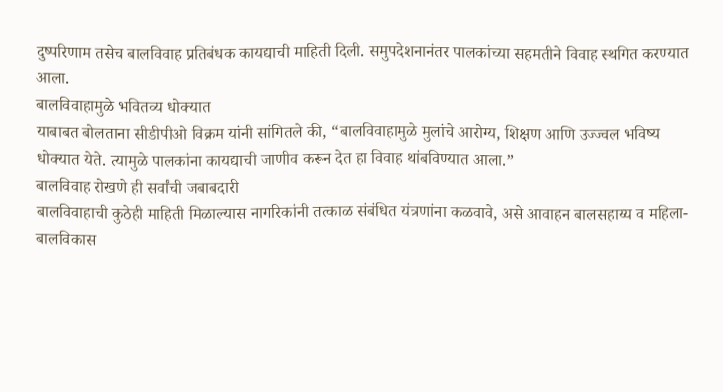दुष्परिणाम तसेच बालविवाह प्रतिबंधक कायद्याची माहिती दिली. समुपदेशनानंतर पालकांच्या सहमतीने विवाह स्थगित करण्यात आला.
बालविवाहामुळे भवितव्य धोक्यात
याबाबत बोलताना सीडीपीओ विक्रम यांनी सांगितले की, “बालविवाहामुळे मुलांचे आरोग्य, शिक्षण आणि उज्ज्वल भविष्य धोक्यात येते. त्यामुळे पालकांना कायद्याची जाणीव करून देत हा विवाह थांबविण्यात आला.”
बालविवाह रोखणे ही सर्वांची जबाबदारी
बालविवाहाची कुठेही माहिती मिळाल्यास नागरिकांनी तत्काळ संबंधित यंत्रणांना कळवावे, असे आवाहन बालसहाय्य व महिला-बालविकास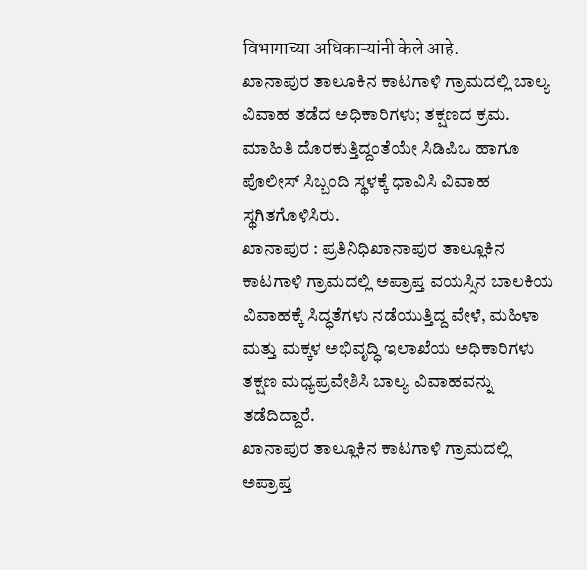विभागाच्या अधिकाऱ्यांनी केले आहे.
ಖಾನಾಪುರ ತಾಲೂಕಿನ ಕಾಟಗಾಳಿ ಗ್ರಾಮದಲ್ಲಿ ಬಾಲ್ಯ ವಿವಾಹ ತಡೆದ ಅಧಿಕಾರಿಗಳು; ತಕ್ಷಣದ ಕ್ರಮ. ಮಾಹಿತಿ ದೊರಕುತ್ತಿದ್ದಂತೆಯೇ ಸಿಡಿಪಿಒ ಹಾಗೂ ಪೊಲೀಸ್ ಸಿಬ್ಬಂದಿ ಸ್ಥಳಕ್ಕೆ ಧಾವಿಸಿ ವಿವಾಹ ಸ್ಥಗಿತಗೊಳಿಸಿರು.
ಖಾನಾಪುರ : ಪ್ರತಿನಿಧಿಖಾನಾಪುರ ತಾಲ್ಲೂಕಿನ ಕಾಟಗಾಳಿ ಗ್ರಾಮದಲ್ಲಿ ಅಪ್ರಾಪ್ತ ವಯಸ್ಸಿನ ಬಾಲಕಿಯ ವಿವಾಹಕ್ಕೆ ಸಿದ್ಧತೆಗಳು ನಡೆಯುತ್ತಿದ್ದ ವೇಳೆ, ಮಹಿಳಾ ಮತ್ತು ಮಕ್ಕಳ ಅಭಿವೃದ್ಧಿ ಇಲಾಖೆಯ ಅಧಿಕಾರಿಗಳು ತಕ್ಷಣ ಮಧ್ಯಪ್ರವೇಶಿಸಿ ಬಾಲ್ಯ ವಿವಾಹವನ್ನು ತಡೆದಿದ್ದಾರೆ.
ಖಾನಾಪುರ ತಾಲ್ಲೂಕಿನ ಕಾಟಗಾಳಿ ಗ್ರಾಮದಲ್ಲಿ ಅಪ್ರಾಪ್ತ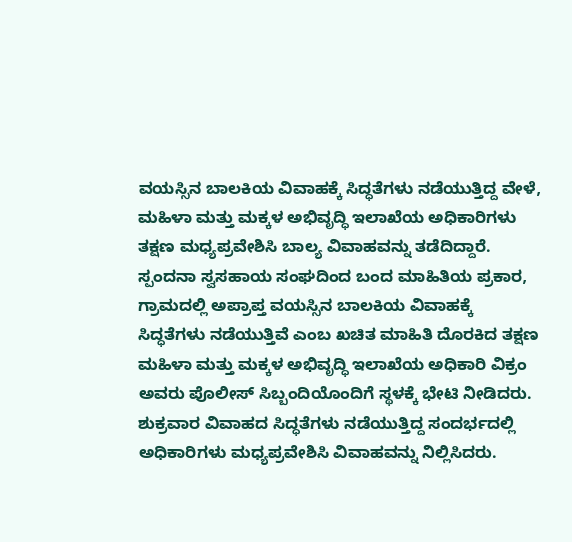ವಯಸ್ಸಿನ ಬಾಲಕಿಯ ವಿವಾಹಕ್ಕೆ ಸಿದ್ಧತೆಗಳು ನಡೆಯುತ್ತಿದ್ದ ವೇಳೆ, ಮಹಿಳಾ ಮತ್ತು ಮಕ್ಕಳ ಅಭಿವೃದ್ಧಿ ಇಲಾಖೆಯ ಅಧಿಕಾರಿಗಳು ತಕ್ಷಣ ಮಧ್ಯಪ್ರವೇಶಿಸಿ ಬಾಲ್ಯ ವಿವಾಹವನ್ನು ತಡೆದಿದ್ದಾರೆ.
ಸ್ಪಂದನಾ ಸ್ವಸಹಾಯ ಸಂಘದಿಂದ ಬಂದ ಮಾಹಿತಿಯ ಪ್ರಕಾರ, ಗ್ರಾಮದಲ್ಲಿ ಅಪ್ರಾಪ್ತ ವಯಸ್ಸಿನ ಬಾಲಕಿಯ ವಿವಾಹಕ್ಕೆ ಸಿದ್ಧತೆಗಳು ನಡೆಯುತ್ತಿವೆ ಎಂಬ ಖಚಿತ ಮಾಹಿತಿ ದೊರಕಿದ ತಕ್ಷಣ ಮಹಿಳಾ ಮತ್ತು ಮಕ್ಕಳ ಅಭಿವೃದ್ಧಿ ಇಲಾಖೆಯ ಅಧಿಕಾರಿ ವಿಕ್ರಂ ಅವರು ಪೊಲೀಸ್ ಸಿಬ್ಬಂದಿಯೊಂದಿಗೆ ಸ್ಥಳಕ್ಕೆ ಭೇಟಿ ನೀಡಿದರು. ಶುಕ್ರವಾರ ವಿವಾಹದ ಸಿದ್ಧತೆಗಳು ನಡೆಯುತ್ತಿದ್ದ ಸಂದರ್ಭದಲ್ಲಿ ಅಧಿಕಾರಿಗಳು ಮಧ್ಯಪ್ರವೇಶಿಸಿ ವಿವಾಹವನ್ನು ನಿಲ್ಲಿಸಿದರು.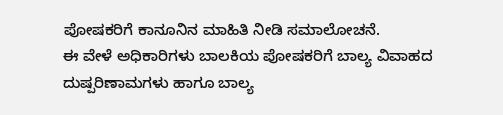ಪೋಷಕರಿಗೆ ಕಾನೂನಿನ ಮಾಹಿತಿ ನೀಡಿ ಸಮಾಲೋಚನೆ.
ಈ ವೇಳೆ ಅಧಿಕಾರಿಗಳು ಬಾಲಕಿಯ ಪೋಷಕರಿಗೆ ಬಾಲ್ಯ ವಿವಾಹದ ದುಷ್ಪರಿಣಾಮಗಳು ಹಾಗೂ ಬಾಲ್ಯ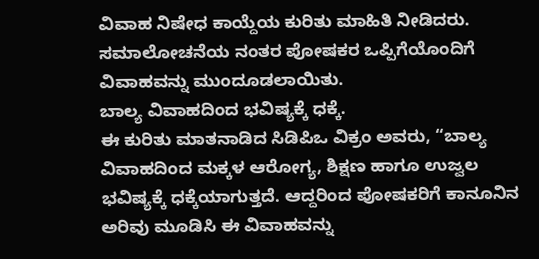ವಿವಾಹ ನಿಷೇಧ ಕಾಯ್ದೆಯ ಕುರಿತು ಮಾಹಿತಿ ನೀಡಿದರು. ಸಮಾಲೋಚನೆಯ ನಂತರ ಪೋಷಕರ ಒಪ್ಪಿಗೆಯೊಂದಿಗೆ ವಿವಾಹವನ್ನು ಮುಂದೂಡಲಾಯಿತು.
ಬಾಲ್ಯ ವಿವಾಹದಿಂದ ಭವಿಷ್ಯಕ್ಕೆ ಧಕ್ಕೆ.
ಈ ಕುರಿತು ಮಾತನಾಡಿದ ಸಿಡಿಪಿಒ ವಿಕ್ರಂ ಅವರು, “ಬಾಲ್ಯ ವಿವಾಹದಿಂದ ಮಕ್ಕಳ ಆರೋಗ್ಯ, ಶಿಕ್ಷಣ ಹಾಗೂ ಉಜ್ವಲ ಭವಿಷ್ಯಕ್ಕೆ ಧಕ್ಕೆಯಾಗುತ್ತದೆ. ಆದ್ದರಿಂದ ಪೋಷಕರಿಗೆ ಕಾನೂನಿನ ಅರಿವು ಮೂಡಿಸಿ ಈ ವಿವಾಹವನ್ನು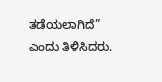ತಡೆಯಲಾಗಿದೆ” ಎಂದು ತಿಳಿಸಿದರು.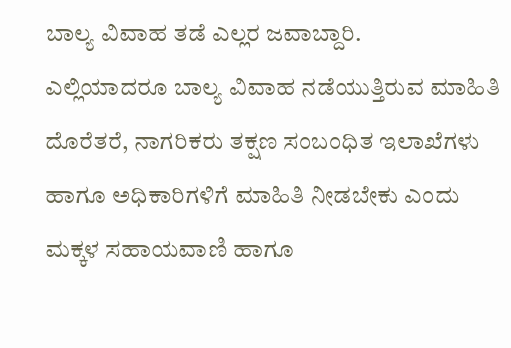ಬಾಲ್ಯ ವಿವಾಹ ತಡೆ ಎಲ್ಲರ ಜವಾಬ್ದಾರಿ.
ಎಲ್ಲಿಯಾದರೂ ಬಾಲ್ಯ ವಿವಾಹ ನಡೆಯುತ್ತಿರುವ ಮಾಹಿತಿ ದೊರೆತರೆ, ನಾಗರಿಕರು ತಕ್ಷಣ ಸಂಬಂಧಿತ ಇಲಾಖೆಗಳು ಹಾಗೂ ಅಧಿಕಾರಿಗಳಿಗೆ ಮಾಹಿತಿ ನೀಡಬೇಕು ಎಂದು ಮಕ್ಕಳ ಸಹಾಯವಾಣಿ ಹಾಗೂ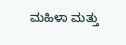ಮಹಿಳಾ ಮತ್ತು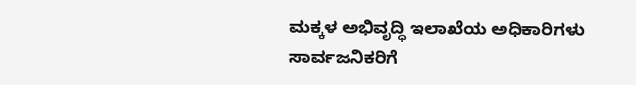ಮಕ್ಕಳ ಅಭಿವೃದ್ಧಿ ಇಲಾಖೆಯ ಅಧಿಕಾರಿಗಳು ಸಾರ್ವಜನಿಕರಿಗೆ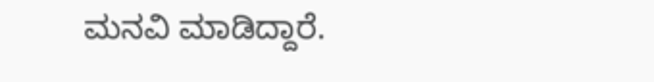ಮನವಿ ಮಾಡಿದ್ದಾರೆ.